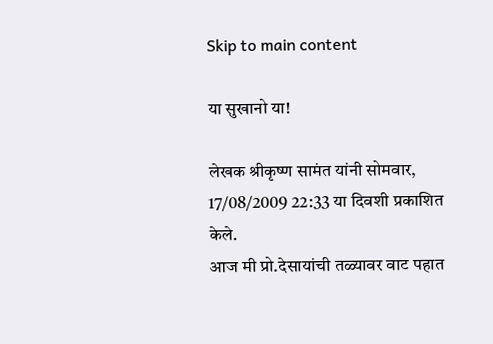Skip to main content

या सुखानो या!

लेखक श्रीकृष्ण सामंत यांनी सोमवार, 17/08/2009 22:33 या दिवशी प्रकाशित केले.
आज मी प्रो.देसायांची तळ्यावर वाट पहात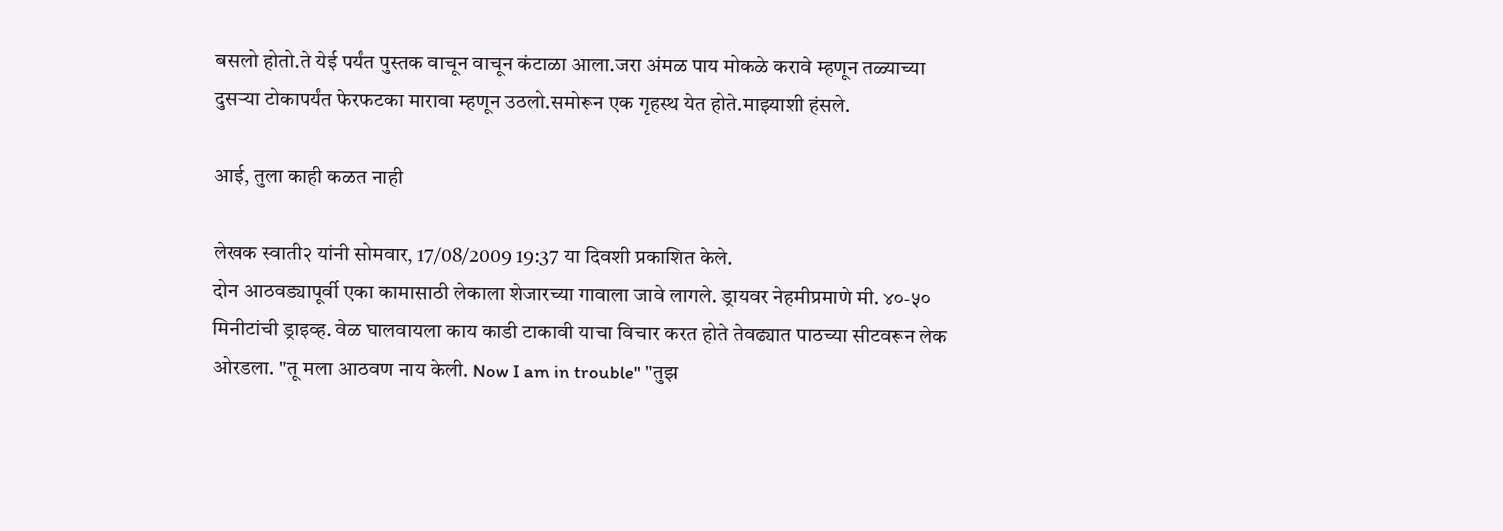बसलो होतो.ते येई पर्यंत पुस्तक वाचून वाचून कंटाळा आला.जरा अंमळ पाय मोकळे करावे म्हणून तळ्याच्या दुसर्‍या टोकापर्यंत फेरफटका मारावा म्हणून उठलो.समोरून एक गृहस्थ येत होते.माझ्याशी हंसले.

आई, तुला काही कळत नाही

लेखक स्वाती२ यांनी सोमवार, 17/08/2009 19:37 या दिवशी प्रकाशित केले.
दोन आठवड्यापूर्वी एका कामासाठी लेकाला शेजारच्या गावाला जावे लागले. ड्रायवर नेहमीप्रमाणे मी. ४०-५० मिनीटांची ड्राइव्ह. वेळ घालवायला काय काडी टाकावी याचा विचार करत होते तेवढ्यात पाठच्या सीटवरून लेक ओरडला. "तू मला आठवण नाय केली. Now I am in trouble" "तुझ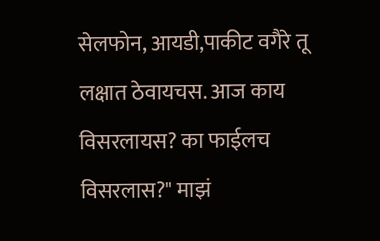सेलफोन, आयडी,पाकीट वगैरे तू लक्षात ठेवायचस. आज काय विसरलायस? का फाईलच विसरलास?" माझं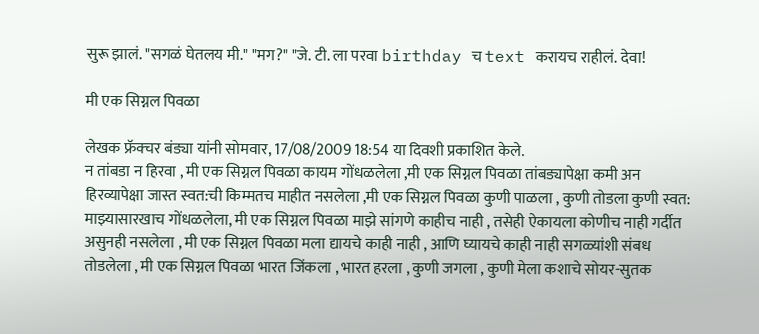सुरू झालं. "सगळं घेतलय मी." "मग?" "जे. टी. ला परवा birthday च text करायच राहीलं. देवा!

मी एक सिग्नल पिवळा

लेखक फ्रॅक्चर बंड्या यांनी सोमवार, 17/08/2009 18:54 या दिवशी प्रकाशित केले.
न तांबडा न हिरवा , मी एक सिग्नल पिवळा कायम गोंधळलेला ,मी एक सिग्नल पिवळा तांबड्यापेक्षा कमी अन हिरव्यापेक्षा जास्त स्वत:ची किम्मतच माहीत नसलेला ,मी एक सिग्नल पिवळा कुणी पाळला , कुणी तोडला कुणी स्वत: माझ्यासारखाच गोंधळलेला, मी एक सिग्नल पिवळा माझे सांगणे काहीच नाही , तसेही ऐकायला कोणीच नाही गर्दीत असुनही नसलेला , मी एक सिग्नल पिवळा मला द्यायचे काही नाही , आणि घ्यायचे काही नाही सगळ्यांशी संबध तोडलेला , मी एक सिग्नल पिवळा भारत जिंकला , भारत हरला , कुणी जगला , कुणी मेला कशाचे सोयर-सुतक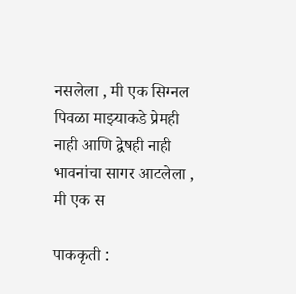नसलेला , मी एक सिग्नल पिवळा माझ्याकडे प्रेमही नाही आणि द्वेषही नाही भावनांचा सागर आटलेला , मी एक स

पाककृती :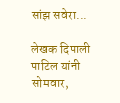सांझ सवेरा...

लेखक दिपाली पाटिल यांनी सोमवार,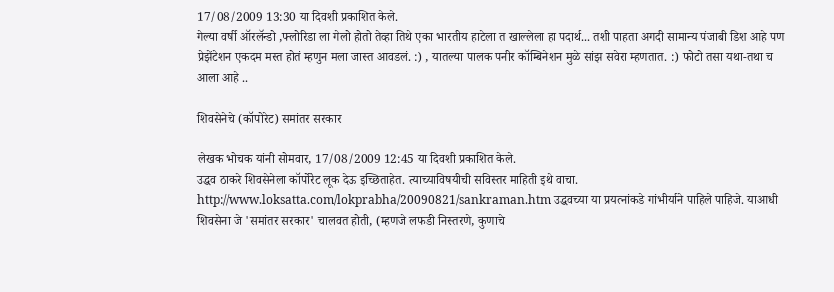17/08/2009 13:30 या दिवशी प्रकाशित केले.
गेल्या वर्षी ऑरलॅन्डो ,फ्लोरिडा ला गेलो होतो तेव्हा तिथे एका भारतीय हाटेला त खाल्लेला हा पदार्थ... तशी पाहता अगदी सामान्य पंजाबी डिश आहे पण प्रेझेंटेशन एकदम मस्त होतं म्हणुन मला जास्त आवडलं. :) , यातल्या पालक पनीर कॉम्बिनेशन मुळे सांझ सवेरा म्हणतात. :) फोटो तसा यथा-तथा च आला आहे ..

शिवसेनेचे (कॉपोरेट) समांतर सरकार

लेखक भोचक यांनी सोमवार, 17/08/2009 12:45 या दिवशी प्रकाशित केले.
उद्धव ठाकरे शिवसेनेला कॉर्पोरेट लूक देऊ इच्छिताहेत. त्याच्याविषयीची सविस्तर माहिती इथे वाचा. http://www.loksatta.com/lokprabha/20090821/sankraman.htm उद्धवच्या या प्रयत्नांकडे गांभीर्याने पाहिले पाहिजे. याआधी शिवसेना जे 'समांतर सरकार' चालवत होती, (म्हणजे लफडी निस्तरणे, कुणाचे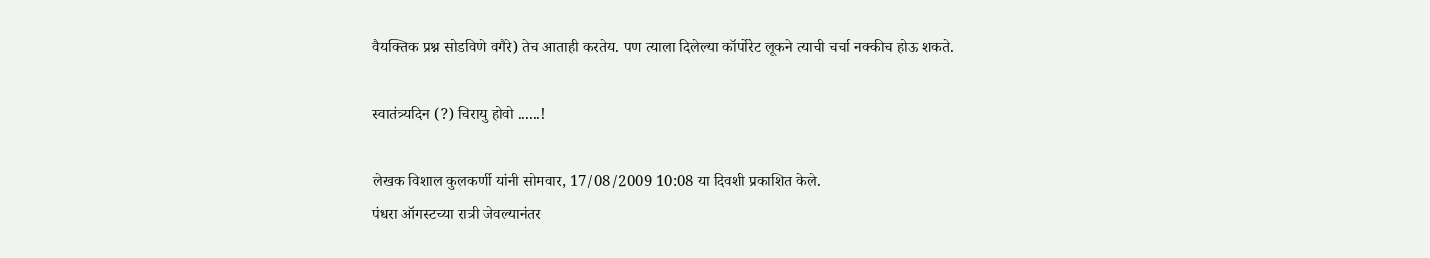वैयक्तिक प्रश्न सोडविणे वगैरे) तेच आताही करतेय. पण त्याला दिलेल्या कॉर्पोरेट लूकने त्याची चर्चा नक्कीच होऊ शकते.

स्वातंत्र्यदिन (?) चिरायु होवो ......!

लेखक विशाल कुलकर्णी यांनी सोमवार, 17/08/2009 10:08 या दिवशी प्रकाशित केले.
पंधरा ऑगस्टच्या रात्री जेवल्यानंतर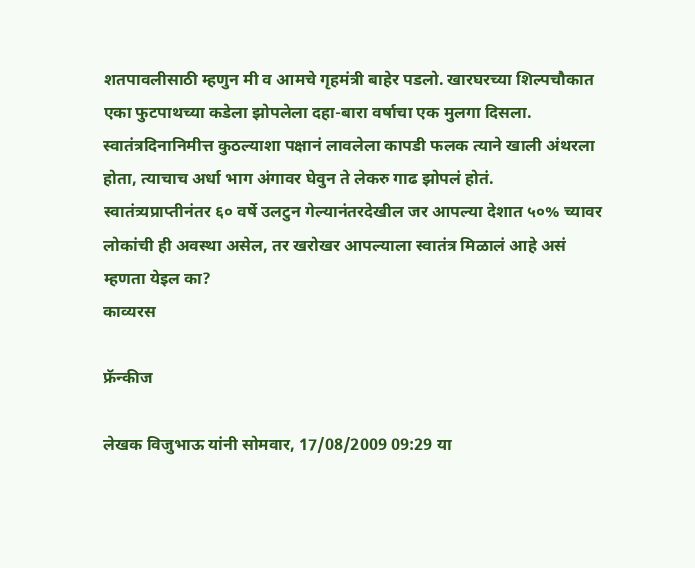शतपावलीसाठी म्हणुन मी व आमचे गृहमंत्री बाहेर पडलो. खारघरच्या शिल्पचौकात एका फुटपाथच्या कडेला झोपलेला दहा-बारा वर्षाचा एक मुलगा दिसला. स्वातंत्रदिनानिमीत्त कुठल्याशा पक्षानं लावलेला कापडी फलक त्याने खाली अंथरला होता, त्याचाच अर्धा भाग अंगावर घेवुन ते लेकरु गाढ झोपलं होतं. स्वातंत्र्यप्राप्तीनंतर ६० वर्षे उलटुन गेल्यानंतरदेखील जर आपल्या देशात ५०% च्यावर लोकांची ही अवस्था असेल, तर खरोखर आपल्याला स्वातंत्र मिळालं आहे असं म्हणता येइल का?
काव्यरस

फ्रॅन्कीज

लेखक विजुभाऊ यांनी सोमवार, 17/08/2009 09:29 या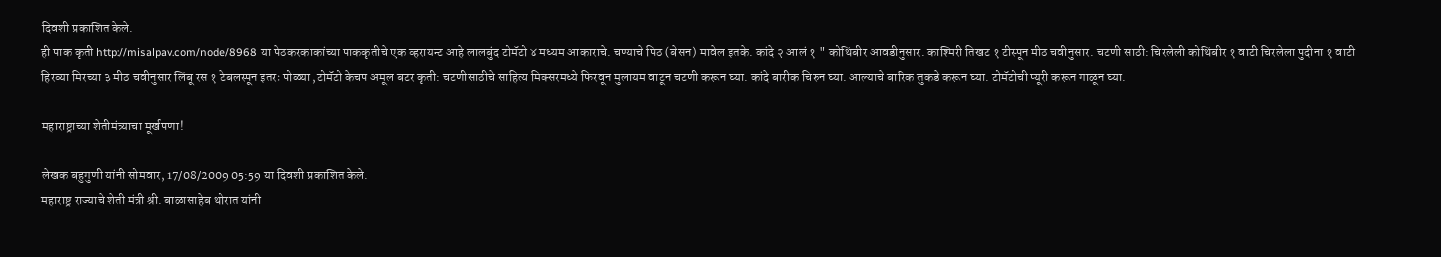दिवशी प्रकाशित केले.
ही पाक कृती http://misalpav.com/node/8968 या पेठकरकाकांच्या पाककृतीचे एक व्हरायन्ट आहे लालबुंद टोमॅटो ४ मध्यम आकाराचे. चण्याचे पिठ (बेसन) मावेल इतके. कांदे २ आलं १ " कोथिंबीर आवडीनुसार. काश्मिरी तिखट १ टीस्पून मीठ चवीनुसार. चटणी साठी: चिरलेली कोथिंबीर १ वाटी चिरलेला पुदीना १ वाटी हिरव्या मिरच्या ३ मीठ चवीनुसार लिंबू रस १ टेबलस्पून इतरः पोळ्या ,टोमॅटो केचप अमूल बटर कृती: चटणीसाठीचे साहित्य मिक्सरमध्ये फिरवून मुलायम वाटून चटणी करून घ्या. कांदे बारीक चिरुन घ्या. आल्याचे बारिक तुकडे करून घ्या. टोमॅटोची प्यूरी करून गाळून घ्या.

महाराष्ट्राच्या शेतीमंत्र्याचा मूर्खपणा!

लेखक बहुगुणी यांनी सोमवार, 17/08/2009 05:59 या दिवशी प्रकाशित केले.
महाराष्ट्र राज्याचे शेती मंत्री श्री. बाळासाहेब थोरात यांनी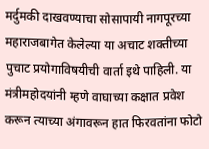मर्दुमकी दाखवण्याचा सोसापायी नागपूरच्या महाराजबागेत केलेल्या या अचाट शक्तीच्या पुचाट प्रयोगाविषयीची वार्ता इथे पाहिली. या मंत्रीमहोदयांनी म्हणे वाघाच्या कक्षात प्रवेश करून त्याच्या अंगावरून हात फिरवतांना फोटो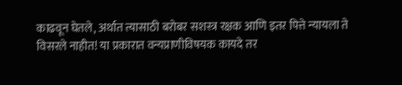काढवून घेतले, अर्थात त्यासाठी बरोबर सशस्त्र रक्षक आणि इतर पित्ते न्यायला ते विसरले नाहीत! या प्रकारात वन्यप्राणीविषयक कायदे तर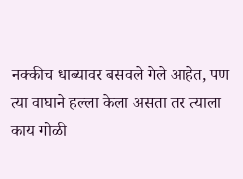नक्कीच धाब्यावर बसवले गेले आहेत, पण त्या वाघाने हल्ला केला असता तर त्याला काय गोळी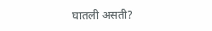घातली असती?